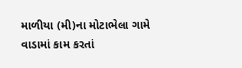માળીયા (મી)ના મોટાભેલા ગામે વાડામાં કામ કરતાં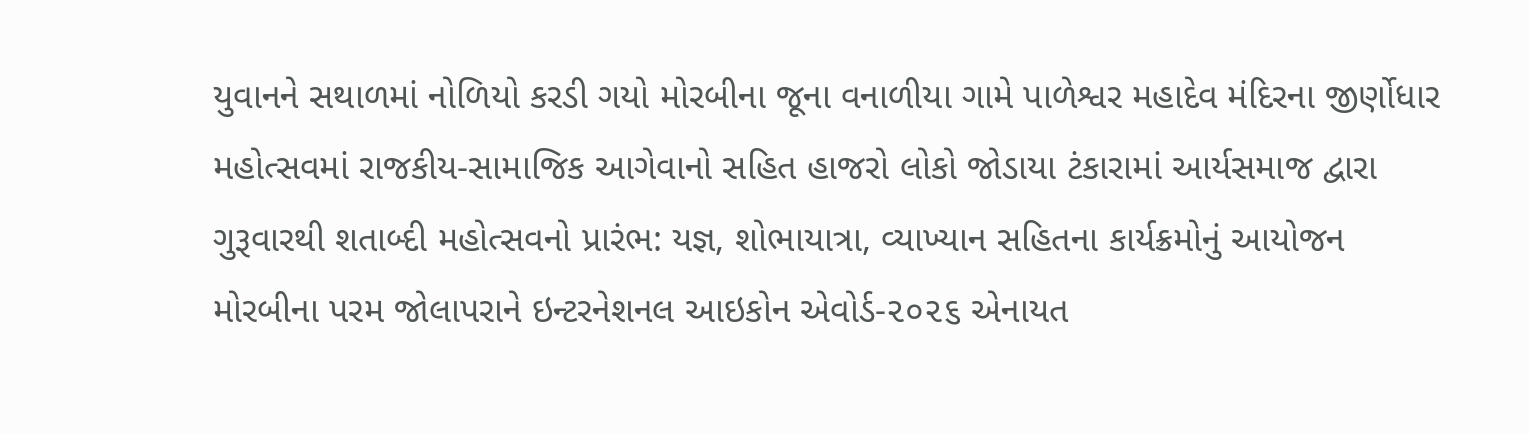યુવાનને સથાળમાં નોળિયો કરડી ગયો મોરબીના જૂના વનાળીયા ગામે પાળેશ્વર મહાદેવ મંદિરના જીર્ણોધાર મહોત્સવમાં રાજકીય-સામાજિક આગેવાનો સહિત હાજરો લોકો જોડાયા ટંકારામાં આર્યસમાજ દ્વારા ગુરૂવારથી શતાબ્દી મહોત્સવનો પ્રારંભ: યજ્ઞ, શોભાયાત્રા, વ્યાખ્યાન સહિતના કાર્યક્રમોનું આયોજન મોરબીના પરમ જોલાપરાને ઇન્ટરનેશનલ આઇકોન એવોર્ડ-૨૦૨૬ એનાયત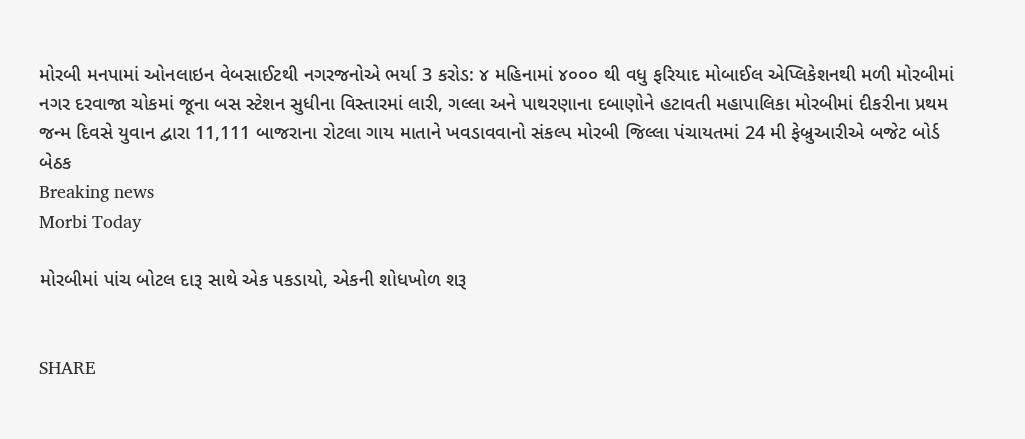મોરબી મનપામાં ઓનલાઇન વેબસાઈટથી નગરજનોએ ભર્યા 3 કરોડ: ૪ મહિનામાં ૪૦૦૦ થી વધુ ફરિયાદ મોબાઈલ એપ્લિકેશનથી મળી મોરબીમાં નગર દરવાજા ચોકમાં જૂના બસ સ્ટેશન સુધીના વિસ્તારમાં લારી, ગલ્લા અને પાથરણાના દબાણોને હટાવતી મહાપાલિકા મોરબીમાં દીકરીના પ્રથમ જન્મ દિવસે યુવાન દ્વારા 11,111 બાજરાના રોટલા ગાય માતાને ખવડાવવાનો સંકલ્પ મોરબી જિલ્લા પંચાયતમાં 24 મી ફેબ્રુઆરીએ બજેટ બોર્ડ બેઠક
Breaking news
Morbi Today

મોરબીમાં પાંચ બોટલ દારૂ સાથે એક પકડાયો, એકની શોધખોળ શરૂ


SHARE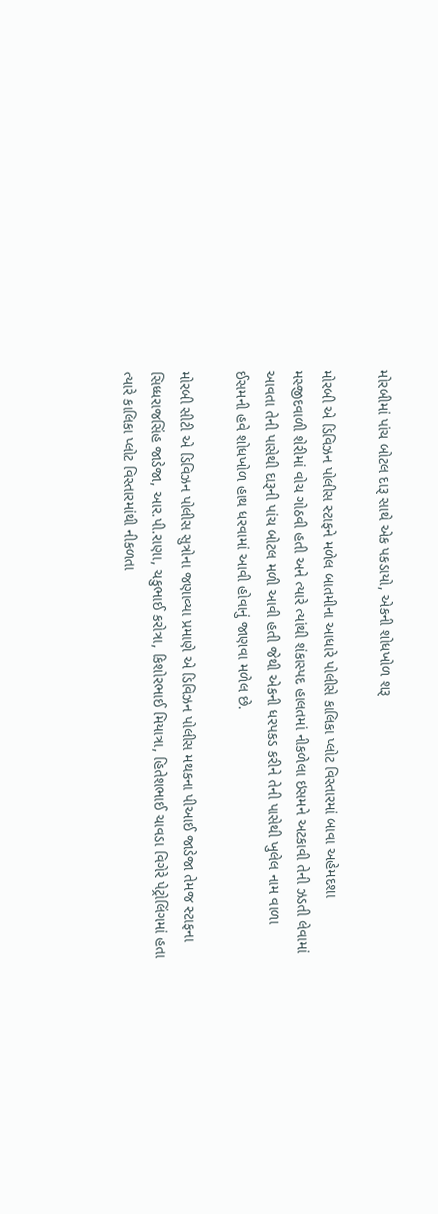મોરબીમાં પાંચ બોટલ દારૂ સાથે એક પકડાયો, એકની શોધખોળ શરૂ

મોરબી એ ડિવિઝન પોલીસ સ્ટાફને મળેલ બાતમીના આધારે પોલીસે કાલિકા પ્લોટ વિસ્તારમાં બાવા અહેમદશા મસ્જીદવાળી શેરીમાં વોચ ગોઠવી હતી અને ત્યારે ત્યાંથી શંકાસ્પદ હાલતમાં નીકળેલા ઇસમને અટકાવી તેની ઝડતી લેવામાં આવતા તેની પાસેથી દારૂની પાંચ બોટલ મળી આવી હતી જેથી એકની ધરપકડ કરીને તેની પાસેથી ખુલેલ નામ વાળા ઈસમની હવે શોધખોળ હાથ ધરવામાં આવી હોવાનું જાણવા મળેલ છે.

મોરબી સીટી એ ડિવિઝન પોલીસ સુત્રોના જણાવ્યા પ્રમાણે એ ડિવિઝન પોલીસ મથકના પીઆઈ જાડેજા તેમજ સ્ટાફના સિધ્ધરાજસિંહ જાડેજા, આર.પી.રાણા, ચકુભાઈ કરોત્રા, કિશોરભાઈ મિયાત્રા, હિતેશભાઈ ચાવડા વિગેરે પેટ્રોલિંગમાં હતા ત્યારે કાલિકા પ્લોટ વિસ્તારમાંથી નીકળતા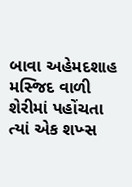બાવા અહેમદશાહ મસ્જિદ વાળી શેરીમાં પહોંચતા ત્યાં એક શખ્સ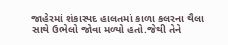જાહેરમાં શંકાસ્પદ હાલતમાં કાળા કલરના થૈલા સાથે ઉભેલો જોવા મળ્યો હતો.જેથી તેને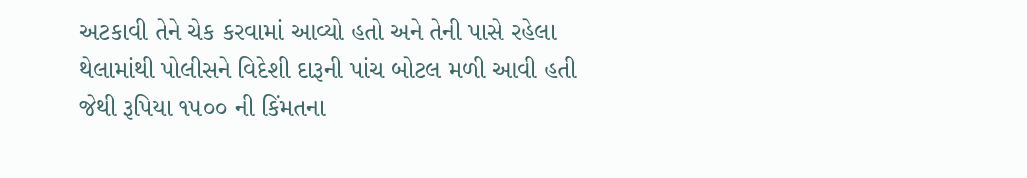અટકાવી તેને ચેક કરવામાં આવ્યો હતો અને તેની પાસે રહેલા થેલામાંથી પોલીસને વિદેશી દારૂની પાંચ બોટલ મળી આવી હતી જેથી રૂપિયા ૧૫૦૦ ની કિંમતના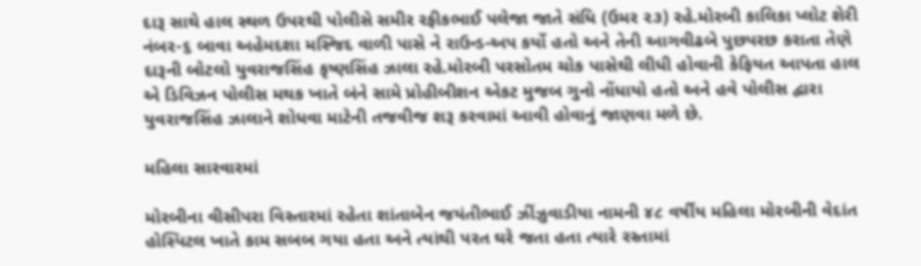દારૂ સાથે હાલ સ્થળ ઉપરથી પોલીસે સમીર રફીકભાઈ પલેજા જાતે સંધિ (ઉમર ૨૩) રહે.મોરબી કાલિકા પ્લોટ શેરી નંબર-૬ બાવા અહેમદશા મસ્જિદ વાળી પાસે ને રાઉન્ડ-અપ કર્યો હતો અને તેની આગવીઢબે પુછપરછ કરાતા તેણે દારૂની બોટલો યુવરાજસિંહ કૃષ્ણસિંહ ઝાલા રહે.મોરબી પરસોતમ ચોક પાસેથી લીધી હોવાની કેફિયત આપતા હાલ એ ડિવિઝન પોલીસ મથક ખાતે બંને સામે પ્રોહીબીશન એકટ મુજબ ગુનો નોંધાયો હતો અને હવે પોલીસ દ્વારા યુવરાજસિંહ ઝાલાને શોધવા માટેની તજવીજ શરૂ કરવામાં આવી હોવાનું જાણવા મળે છે.

મહિલા સારવારમાં

મોરબીના વીસીપરા વિસ્તારમાં રહેતા શાંતાબેન જયંતીભાઈ ઝીંઝુવાડીયા નામની ૪૮ વર્ષીય મહિલા મોરબીની વેદાંત હોસ્પિટલ ખાતે કામ સબબ ગયા હતા અને ત્યાંથી પરત ઘરે જતા હતા ત્યારે રસ્તામાં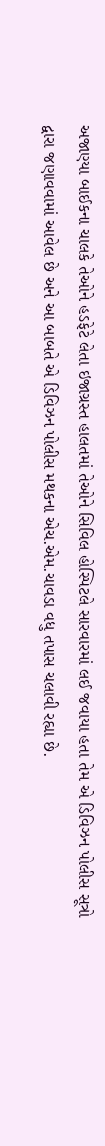અજાણ્યા બાઈકના ચાલકે તેઓને હડફેટે લેતા ઇજાગ્રસ્ત હાલતમાં તેઓને સિવિલ હોસ્પિટલે સારવારમાં લઈ જવાયા હતા તેમ એ ડિવિઝન પોલીસ સૂત્રો દ્વારા જણાવવામાં આવેલ છે અને આ બાબતે એ ડિવિઝન પોલીસ મથકના એચ.એમ.ચાવડા વધુ તપાસ ચલાવી રહ્યા છે.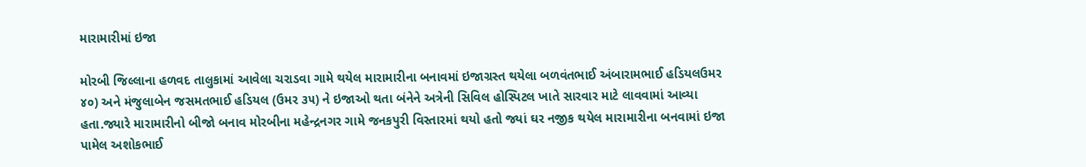મારામારીમાં ઇજા

મોરબી જિલ્લાના હળવદ તાલુકામાં આવેલા ચરાડવા ગામે થયેલ મારામારીના બનાવમાં ઇજાગ્રસ્ત થયેલા બળવંતભાઈ અંબારામભાઈ હડિયલઉમર ૪૦) અને મંજુલાબેન જસમતભાઈ હડિયલ (ઉમર ૩૫) ને ઇજાઓ થતા બંનેને અત્રેની સિવિલ હોસ્પિટલ ખાતે સારવાર માટે લાવવામાં આવ્યા હતા.જ્યારે મારામારીનો બીજો બનાવ મોરબીના મહેન્દ્રનગર ગામે જનકપુરી વિસ્તારમાં થયો હતો જ્યાં ઘર નજીક થયેલ મારામારીના બનવામાં ઇજા પામેલ અશોકભાઈ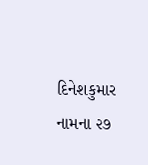દિનેશકુમાર નામના ૨૭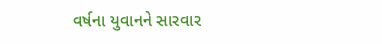વર્ષના યુવાનને સારવાર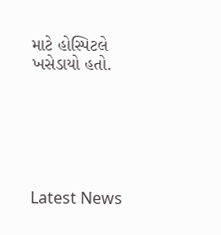માટે હોસ્પિટલે ખસેડાયો હતો.






Latest News